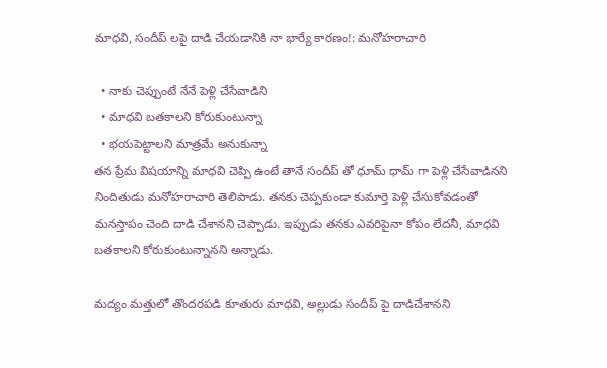మాధవి, సందీప్ లపై దాడి చేయడానికి నా భార్యే కారణం!: మనోహరాచారి

  • నాకు చెప్పుంటే నేనే పెళ్లి చేసేవాడిని
  • మాధవి బతకాలని కోరుకుంటున్నా
  • భయపెట్టాలని మాత్రమే అనుకున్నా
తన ప్రేమ విషయాన్ని మాధవి చెప్పి ఉంటే తానే సందీప్ తో ధూమ్ ధామ్ గా పెళ్లి చేసేవాడినని నిందితుడు మనోహరాచారి తెలిపాడు. తనకు చెప్పకుండా కుమార్తె పెళ్లి చేసుకోవడంతో మనస్తాపం చెంది దాడి చేశానని చెప్పాడు. ఇప్పుడు తనకు ఎవరిపైనా కోపం లేదనీ, మాధవి బతకాలని కోరుకుంటున్నానని అన్నాడు.

మద్యం మత్తులో తొందరపడి కూతురు మాధవి, అల్లుడు సందీప్ పై దాడిచేశానని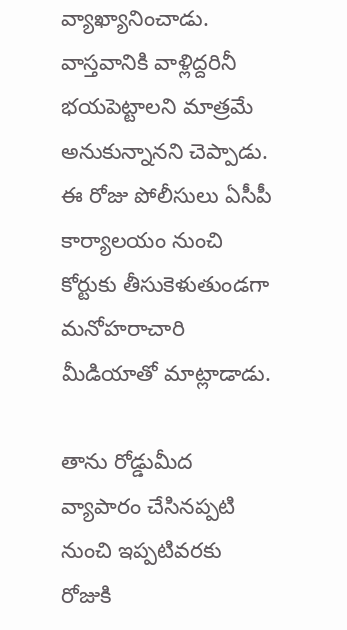వ్యాఖ్యానించాడు. వాస్తవానికి వాళ్లిద్దరినీ భయపెట్టాలని మాత్రమే అనుకున్నానని చెప్పాడు. ఈ రోజు పోలీసులు ఏసీపీ కార్యాలయం నుంచి కోర్టుకు తీసుకెళుతుండగా మనోహరాచారి మీడియాతో మాట్లాడాడు.

తాను రోడ్డుమీద వ్యాపారం చేసినప్పటి నుంచి ఇప్పటివరకు రోజుకి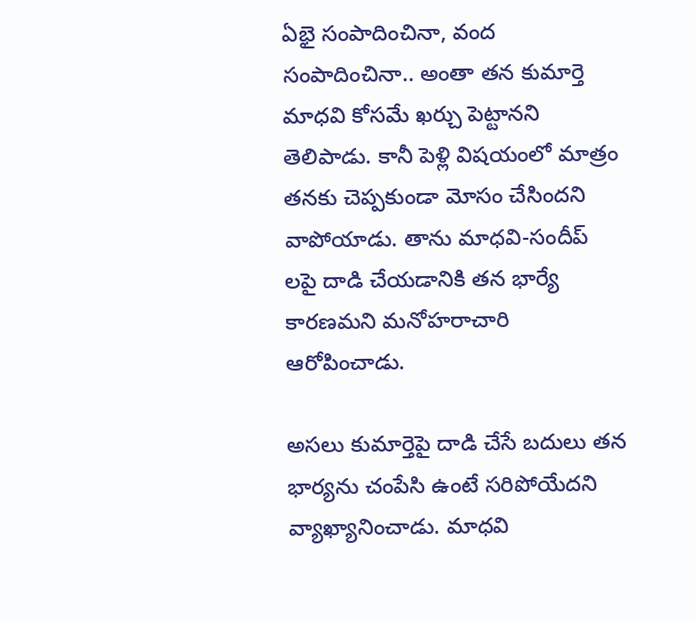ఏభై సంపాదించినా, వంద సంపాదించినా.. అంతా తన కుమార్తె మాధవి కోసమే ఖర్చు పెట్టానని తెలిపాడు. కానీ పెళ్లి విషయంలో మాత్రం తనకు చెప్పకుండా మోసం చేసిందని వాపోయాడు. తాను మాధవి-సందీప్ లపై దాడి చేయడానికి తన భార్యే కారణమని మనోహరాచారి ఆరోపించాడు.

అసలు కుమార్తెపై దాడి చేసే బదులు తన భార్యను చంపేసి ఉంటే సరిపోయేదని వ్యాఖ్యానించాడు. మాధవి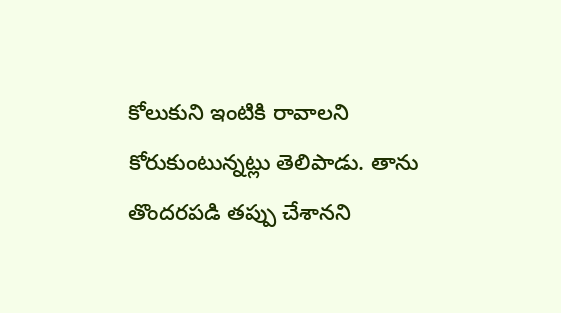కోలుకుని ఇంటికి రావాలని కోరుకుంటున్నట్లు తెలిపాడు. తాను తొందరపడి తప్పు చేశానని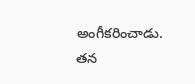అంగీకరించాడు. తన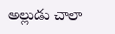అల్లుడు చాలా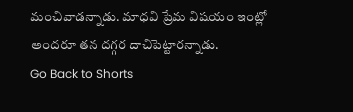మంచివాడన్నాడు. మాధవి ప్రేమ విషయం ఇంట్లో అందరూ తన దగ్గర దాచిపెట్టారన్నాడు.
Go Back to Shorts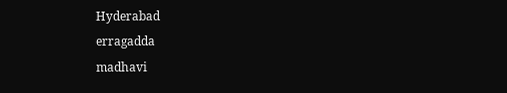Hyderabad
erragadda
madhavi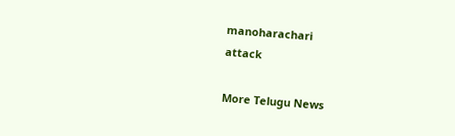manoharachari
attack

More Telugu News